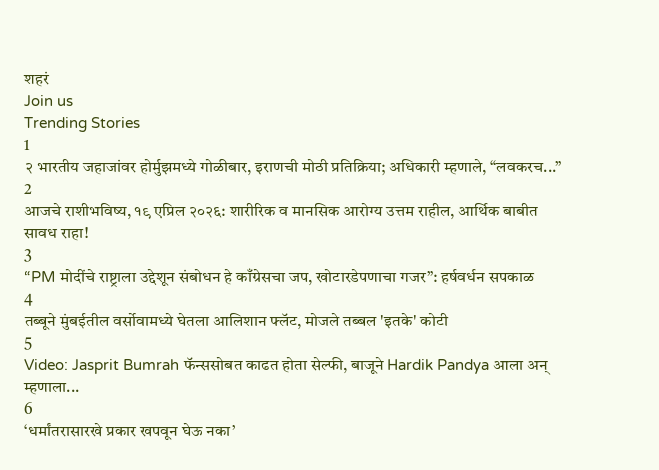शहरं
Join us
Trending Stories
1
२ भारतीय जहाजांवर होर्मुझमध्ये गोळीबार, इराणची मोठी प्रतिक्रिया; अधिकारी म्हणाले, “लवकरच...”
2
आजचे राशीभविष्य, १९ एप्रिल २०२६: शारीरिक व मानसिक आरोग्य उत्तम राहील, आर्थिक बाबीत सावध राहा!
3
“PM मोदींचे राष्ट्राला उद्देशून संबोधन हे काँग्रेसचा जप, खोटारडेपणाचा गजर”: हर्षवर्धन सपकाळ
4
तब्बूने मुंबईतील वर्सोवामध्ये घेतला आलिशान फ्लॅट, मोजले तब्बल 'इतके' कोटी
5
Video: Jasprit Bumrah फॅन्ससोबत काढत होता सेल्फी, बाजूने Hardik Pandya आला अन् म्हणाला...
6
‘धर्मांतरासारखे प्रकार खपवून घेऊ नका’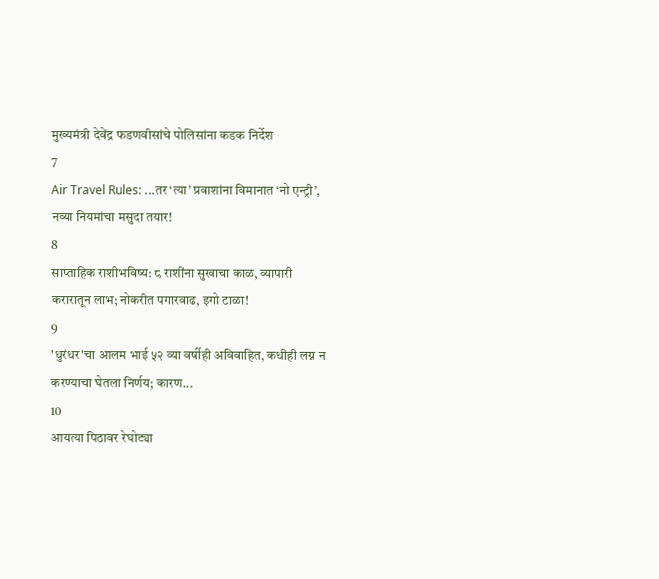मुख्यमंत्री देवेंद्र फडणवीसांचे पोलिसांना कडक निर्देश
7
Air Travel Rules: ...तर ‘त्या’ प्रवाशांना विमानात ‘नो एन्ट्री’, नव्या नियमांचा मसुदा तयार!
8
साप्ताहिक राशीभविष्य: ८ राशींना सुखाचा काळ, व्यापारी करारातून लाभ; नोकरीत पगारवाढ, इगो टाळा!
9
'धुरंधर'चा आलम भाई ५२ व्या वर्षीही अविवाहित, कधीही लग्न न करण्याचा घेतला निर्णय; कारण...
10
आयत्या पिठावर रेघोट्या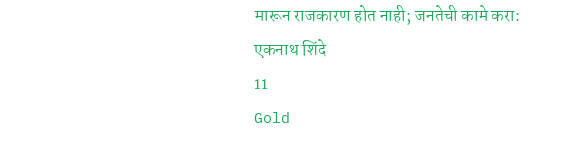मारून राजकारण होत नाही; जनतेची कामे करा: एकनाथ शिंदे
11
Gold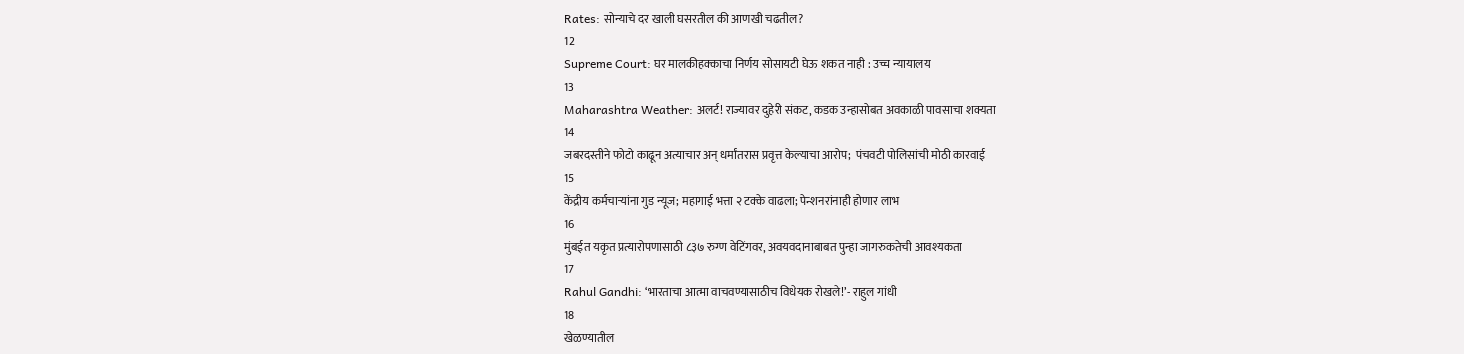Rates: सोन्याचे दर खाली घसरतील की आणखी चढतील?
12
Supreme Court: घर मालकीहक्काचा निर्णय सोसायटी घेऊ शकत नाही : उच्च न्यायालय
13
Maharashtra Weather: अलर्ट! राज्यावर दुहेरी संकट, कडक उन्हासोबत अवकाळी पावसाचा शक्यता
14
जबरदस्तीने फोटो काढून अत्याचार अन् धर्मांतरास प्रवृत्त केल्याचा आरोप;  पंचवटी पोलिसांची मोठी कारवाई
15
केंद्रीय कर्मचाऱ्यांना गुड न्यूज; महागाई भत्ता २ टक्के वाढला; पेन्शनरांनाही होणार लाभ
16
मुंबईत यकृत प्रत्यारोपणासाठी ८३७ रुग्ण वेटिंगवर, अवयवदानाबाबत पुन्हा जागरुकतेची आवश्यकता
17
Rahul Gandhi: ‘भारताचा आत्मा वाचवण्यासाठीच विधेयक रोखले!’- राहुल गांधी
18
खेळण्यातील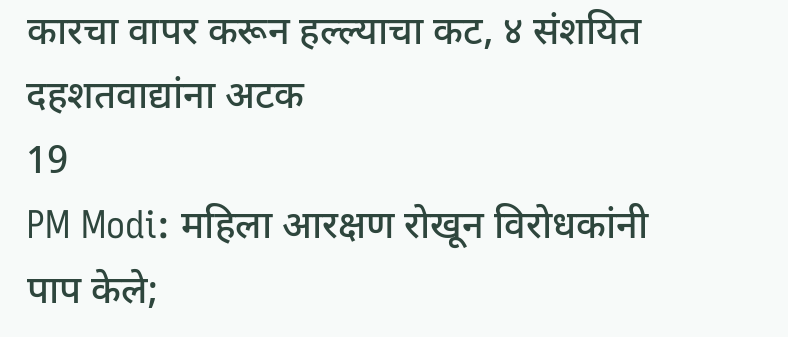कारचा वापर करून हल्ल्याचा कट, ४ संशयित दहशतवाद्यांना अटक
19
PM Modi: महिला आरक्षण रोखून विरोधकांनी पाप केले;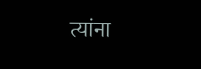त्यांना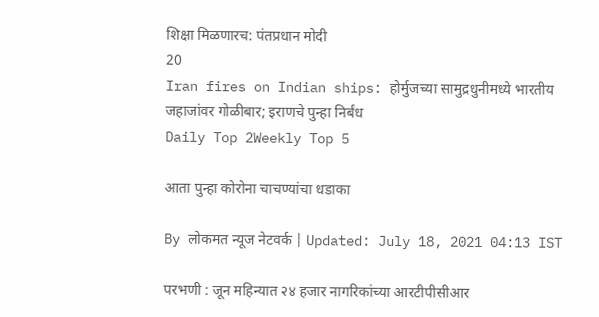शिक्षा मिळणारच: पंतप्रधान मोदी
20
Iran fires on Indian ships: होर्मुजच्या सामुद्रधुनीमध्ये भारतीय जहाजांवर गोळीबार; इराणचे पुन्हा निर्बंध
Daily Top 2Weekly Top 5

आता पुन्हा कोरोना चाचण्यांचा धडाका

By लोकमत न्यूज नेटवर्क | Updated: July 18, 2021 04:13 IST

परभणी : जून महिन्यात २४ हजार नागरिकांच्या आरटीपीसीआर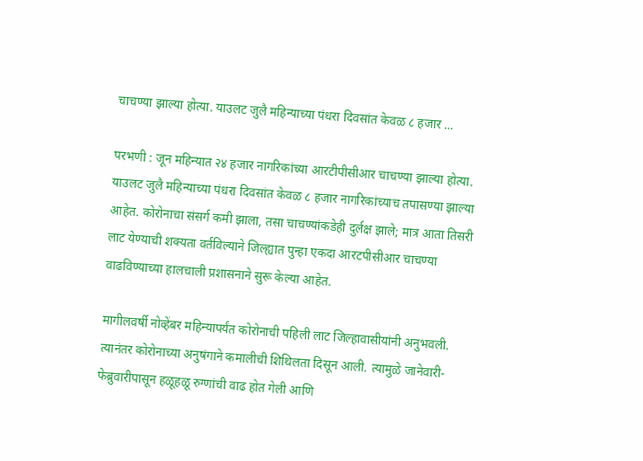चाचण्या झाल्या होत्या. याउलट जुलै महिन्याच्या पंधरा दिवसांत केवळ ८ हजार ...

परभणी : जून महिन्यात २४ हजार नागरिकांच्या आरटीपीसीआर चाचण्या झाल्या होत्या. याउलट जुलै महिन्याच्या पंधरा दिवसांत केवळ ८ हजार नागरिकांच्याच तपासण्या झाल्या आहेत. कोरोनाचा संसर्ग कमी झाला, तसा चाचण्यांकडेही दुर्लक्ष झाले; मात्र आता तिसरी लाट येण्याची शक्यता वर्तविल्याने जिल्ह्यात पुन्हा एकदा आरटपीसीआर चाचण्या वाढविण्याच्या हालचाली प्रशासनाने सुरू केल्या आहेत.

मागीलवर्षी नोव्हेंबर महिन्यापर्यंत कोरोनाची पहिली लाट जिल्हावासीयांनी अनुभवली. त्यानंतर कोरोनाच्या अनुषंगाने कमालीची शिथिलता दिसून आली. त्यामुळे जानेवारी- फेब्रुवारीपासून हळूहळू रुग्णांची वाढ होत गेली आणि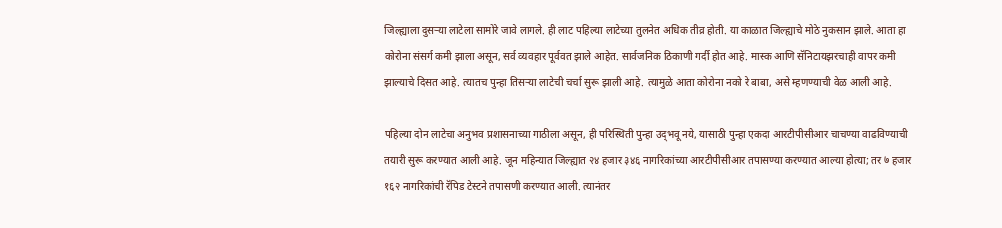जिल्ह्याला दुसऱ्या लाटेला सामोरे जावे लागले. ही लाट पहिल्या लाटेच्या तुलनेत अधिक तीव्र होती. या काळात जिल्ह्याचे मोठे नुकसान झाले. आता हा कोरोना संसर्ग कमी झाला असून, सर्व व्यवहार पूर्ववत झाले आहेत. सार्वजनिक ठिकाणी गर्दी होत आहे. मास्क आणि सॅनिटायझरचाही वापर कमी झाल्याचे दिसत आहे. त्यातच पुन्हा तिसऱ्या लाटेची चर्चा सुरू झाली आहे. त्यामुळे आता कोरोना नको रे बाबा, असे म्हणण्याची वेळ आली आहे.

पहिल्या दोन लाटेचा अनुभव प्रशासनाच्या गाठीला असून, ही परिस्थिती पुन्हा उद्‌भवू नये, यासाठी पुन्हा एकदा आरटीपीसीआर चाचण्या वाढविण्याची तयारी सुरू करण्यात आली आहे. जून महिन्यात जिल्ह्यात २४ हजार ३४६ नागरिकांच्या आरटीपीसीआर तपासण्या करण्यात आल्या होत्या; तर ७ हजार १६२ नागरिकांची रॅपिड टेस्टने तपासणी करण्यात आली. त्यानंतर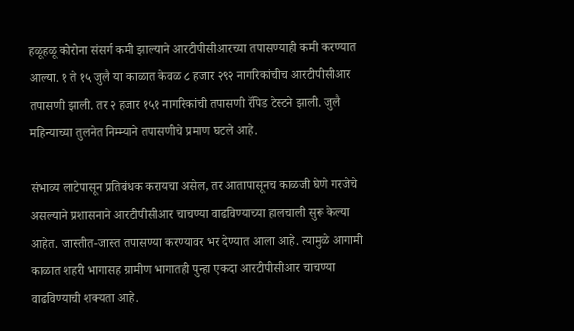हळूहळू कोरोना संसर्ग कमी झाल्याने आरटीपीसीआरच्या तपासण्याही कमी करण्यात आल्या. १ ते १५ जुलै या काळात केवळ ८ हजार २९२ नागरिकांचीच आरटीपीसीआर तपासणी झाली. तर २ हजार १५१ नागरिकांची तपासणी रॅपिड टेस्टने झाली. जुलै महिन्याच्या तुलनेत निम्म्याने तपासणीचे प्रमाण घटले आहे.

संभाव्य लाटेपासून प्रतिबंधक करायचा असेल, तर आतापासूनच काळजी घेणे गरजेचे असल्याने प्रशासनाने आरटीपीसीआर चाचण्या वाढविण्याच्या हालचाली सुरू केल्या आहेत. जास्तीत-जास्त तपासण्या करण्यावर भर देण्यात आला आहे. त्यामुळे आगामी काळात शहरी भागासह ग्रामीण भागातही पुन्हा एकदा आरटीपीसीआर चाचण्या वाढविण्याची शक्यता आहे.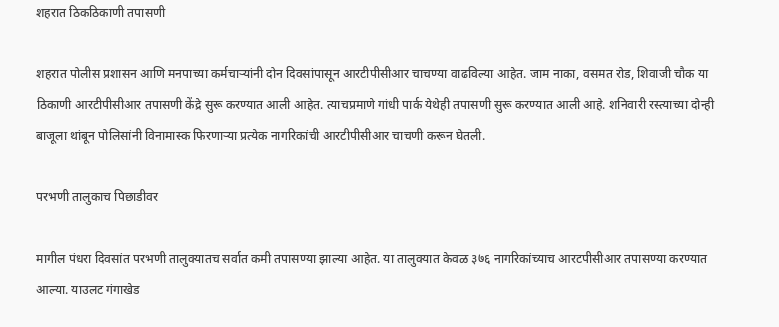शहरात ठिकठिकाणी तपासणी

शहरात पोलीस प्रशासन आणि मनपाच्या कर्मचाऱ्यांनी दोन दिवसांपासून आरटीपीसीआर चाचण्या वाढविल्या आहेत. जाम नाका, वसमत रोड, शिवाजी चौक या ठिकाणी आरटीपीसीआर तपासणी केंद्रे सुरू करण्यात आली आहेत. त्याचप्रमाणे गांधी पार्क येथेही तपासणी सुरू करण्यात आली आहे. शनिवारी रस्त्याच्या दोन्ही बाजूला थांबून पोलिसांनी विनामास्क फिरणाऱ्या प्रत्येक नागरिकांची आरटीपीसीआर चाचणी करून घेतली.

परभणी तालुकाच पिछाडीवर

मागील पंधरा दिवसांत परभणी तालुक्यातच सर्वात कमी तपासण्या झाल्या आहेत. या तालुक्यात केवळ ३७६ नागरिकांच्याच आरटपीसीआर तपासण्या करण्यात आल्या. याउलट गंगाखेड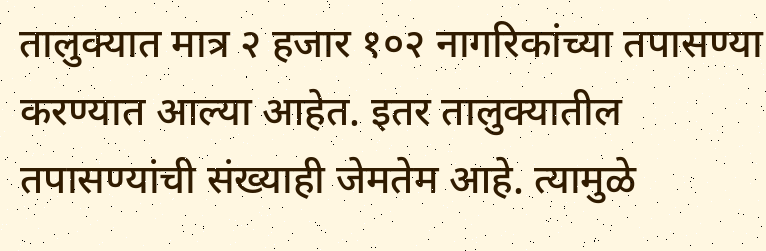तालुक्यात मात्र २ हजार १०२ नागरिकांच्या तपासण्या करण्यात आल्या आहेत. इतर तालुक्यातील तपासण्यांची संख्याही जेमतेम आहे. त्यामुळे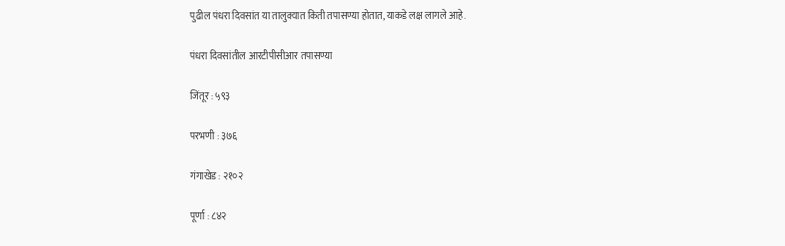पुढील पंधरा दिवसांत या तालुक्यात किती तपासण्या होतात, याकडे लक्ष लागले आहे.

पंधरा दिवसांतील आरटीपीसीआर तपासण्या

जिंतूर : ५९३

परभणी : ३७६

गंगाखेड : २१०२

पूर्णा : ८४२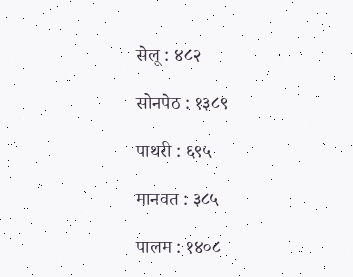सेलू : ४८२

सोनपेठ : १३८९

पाथरी : ६९५

मानवत : ३८५

पालम : १४०८